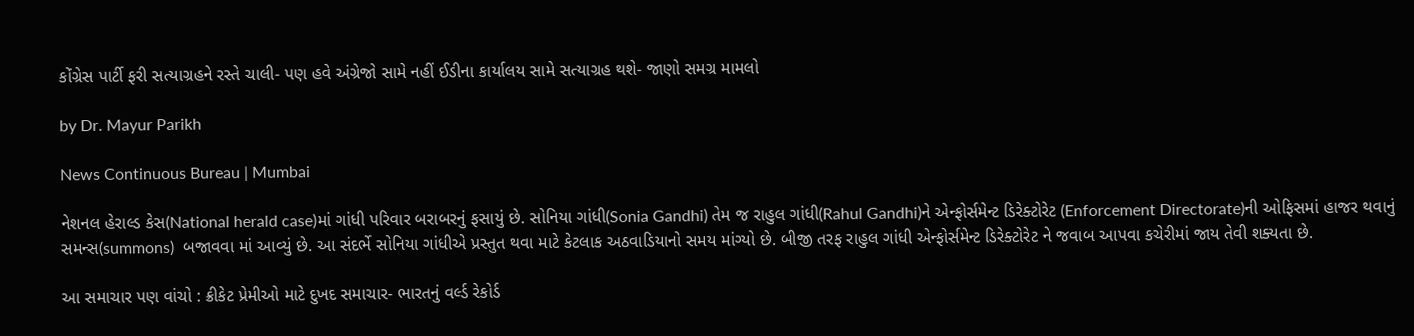કોંગ્રેસ પાર્ટી ફરી સત્યાગ્રહને રસ્તે ચાલી- પણ હવે અંગ્રેજો સામે નહીં ઈડીના કાર્યાલય સામે સત્યાગ્રહ થશે- જાણો સમગ્ર મામલો

by Dr. Mayur Parikh

News Continuous Bureau | Mumbai

નેશનલ હેરાલ્ડ કેસ(National herald case)માં ગાંધી પરિવાર બરાબરનું ફસાયું છે. સોનિયા ગાંધી(Sonia Gandhi) તેમ જ રાહુલ ગાંધી(Rahul Gandhi)ને એન્ફોર્સમેન્ટ ડિરેક્ટોરેટ (Enforcement Directorate)ની ઓફિસમાં હાજર થવાનું સમન્સ(summons)  બજાવવા માં આવ્યું છે. આ સંદર્ભે સોનિયા ગાંધીએ પ્રસ્તુત થવા માટે કેટલાક અઠવાડિયાનો સમય માંગ્યો છે. બીજી તરફ રાહુલ ગાંધી એન્ફોર્સમેન્ટ ડિરેક્ટોરેટ ને જવાબ આપવા કચેરીમાં જાય તેવી શક્યતા છે.

આ સમાચાર પણ વાંચો : ક્રીકેટ પ્રેમીઓ માટે દુખદ સમાચાર- ભારતનું વર્લ્ડ રેકોર્ડ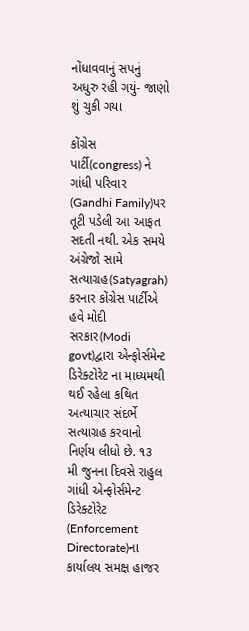નોંધાવવાનું સપનું અધુરુ રહી ગયું- જાણો શું ચુકી ગયા

કોંગ્રેસ પાર્ટી(congress) ને ગાંધી પરિવાર (Gandhi Family)પર તૂટી પડેલી આ આફત સદતી નથી. એક સમયે અંગ્રેજો સામે સત્યાગ્રહ(Satyagrah) કરનાર કોંગ્રેસ પાર્ટીએ હવે મોદી સરકાર(Modi govt)દ્વારા એન્ફોર્સમેન્ટ ડિરેક્ટોરેટ ના માધ્યમથી થઈ રહેલા કથિત અત્યાચાર સંદર્ભે સત્યાગ્રહ કરવાનો નિર્ણય લીધો છે. ૧૩ મી જુનના દિવસે રાહુલ ગાંધી એન્ફોર્સમેન્ટ ડિરેક્ટોરેટ (Enforcement Directorate)ના કાર્યાલય સમક્ષ હાજર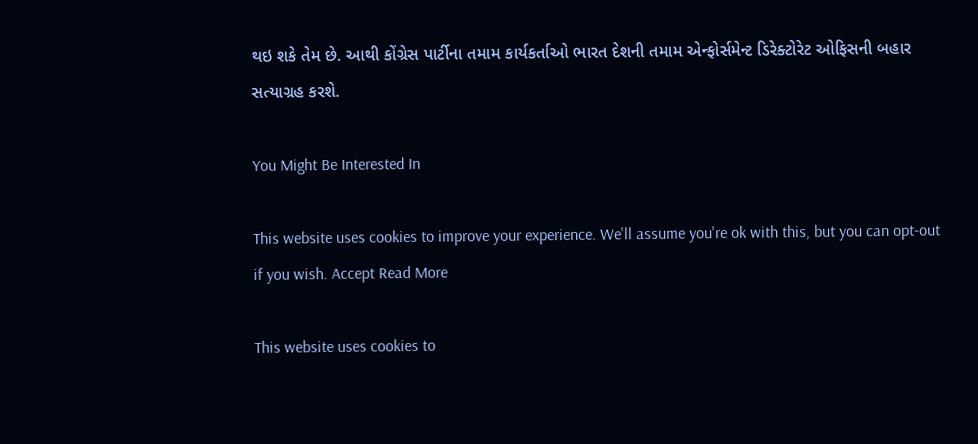થઇ શકે તેમ છે. આથી કોંગ્રેસ પાર્ટીના તમામ કાર્યકર્તાઓ ભારત દેશની તમામ એન્ફોર્સમેન્ટ ડિરેક્ટોરેટ ઓફિસની બહાર સત્યાગ્રહ કરશે.

You Might Be Interested In

This website uses cookies to improve your experience. We'll assume you're ok with this, but you can opt-out if you wish. Accept Read More

This website uses cookies to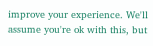improve your experience. We'll assume you're ok with this, but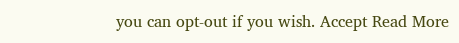you can opt-out if you wish. Accept Read More